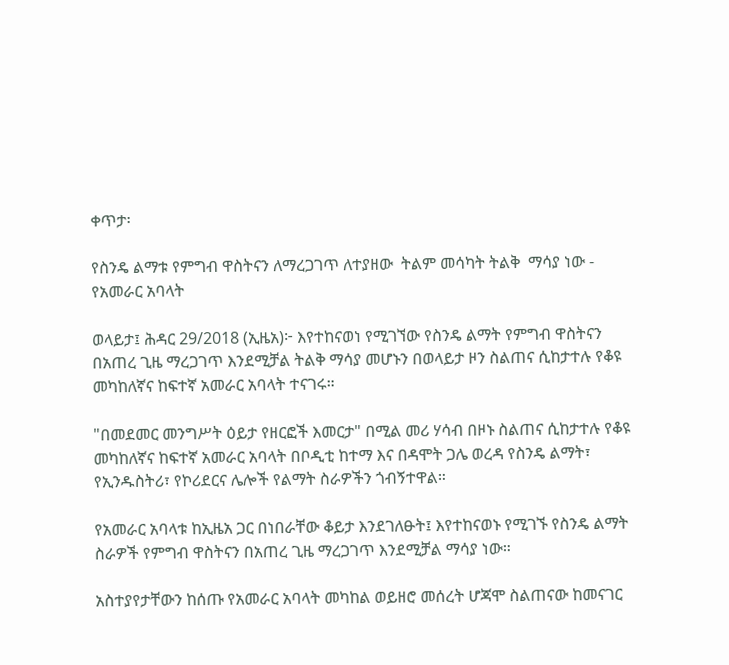ቀጥታ፡

የስንዴ ልማቱ የምግብ ዋስትናን ለማረጋገጥ ለተያዘው  ትልም መሳካት ትልቅ  ማሳያ ነው - የአመራር አባላት

ወላይታ፤ ሕዳር 29/2018 (ኢዜአ)፦ እየተከናወነ የሚገኘው የስንዴ ልማት የምግብ ዋስትናን በአጠረ ጊዜ ማረጋገጥ እንደሚቻል ትልቅ ማሳያ መሆኑን በወላይታ ዞን ስልጠና ሲከታተሉ የቆዩ መካከለኛና ከፍተኛ አመራር አባላት ተናገሩ።

"በመደመር መንግሥት ዕይታ የዘርፎች እመርታ" በሚል መሪ ሃሳብ በዞኑ ስልጠና ሲከታተሉ የቆዩ መካከለኛና ከፍተኛ አመራር አባላት በቦዲቲ ከተማ እና በዳሞት ጋሌ ወረዳ የስንዴ ልማት፣ የኢንዱስትሪ፣ የኮሪደርና ሌሎች የልማት ስራዎችን ጎብኝተዋል።

የአመራር አባላቱ ከኢዜአ ጋር በነበራቸው ቆይታ እንደገለፁት፤ እየተከናወኑ የሚገኙ የስንዴ ልማት ስራዎች የምግብ ዋስትናን በአጠረ ጊዜ ማረጋገጥ እንደሚቻል ማሳያ ነው።

አስተያየታቸውን ከሰጡ የአመራር አባላት መካከል ወይዘሮ መሰረት ሆጃሞ ስልጠናው ከመናገር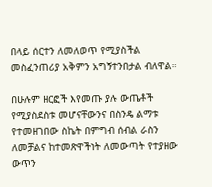በላይ ሰርተን ለመለወጥ የሚያስችል መስፈንጠሪያ አቅምን አግኝተንበታል ብለዋል።

በሁሉም ዘርፎች እየመጡ ያሉ ውጤቶች የሚያስደስቱ መሆናቸውንና በስንዴ ልማቱ የተመዘገበው ስኬት በምግብ ሰብል ራስን ለመቻልና ከተመጽዋችነት ለመውጣት የተያዘው ውጥን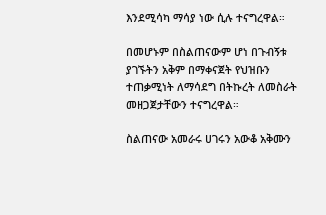እንደሚሳካ ማሳያ ነው ሲሉ ተናግረዋል።

በመሆኑም በስልጠናውም ሆነ በጉብኝቱ ያገኙትን አቅም በማቀናጀት የህዝቡን ተጠቃሚነት ለማሳደግ በትኩረት ለመስራት መዘጋጀታቸውን ተናግረዋል።

ስልጠናው አመራሩ ሀገሩን አውቆ አቅሙን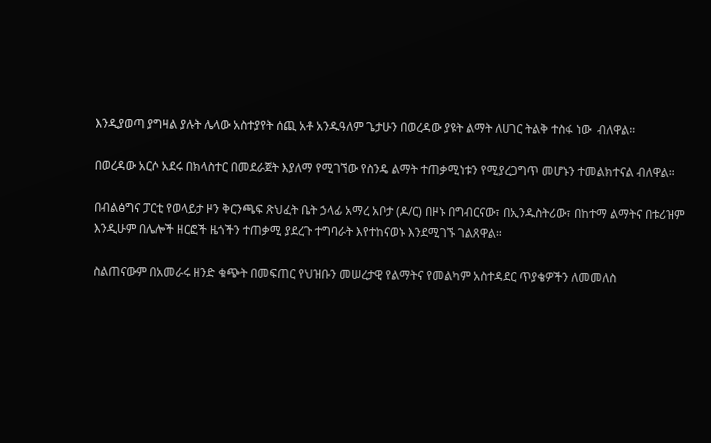እንዲያወጣ ያግዛል ያሉት ሌላው አስተያየት ሰጪ አቶ አንዱዓለም ጌታሁን በወረዳው ያዩት ልማት ለሀገር ትልቅ ተስፋ ነው  ብለዋል።

በወረዳው አርሶ አደሩ በክላስተር በመደራጀት እያለማ የሚገኘው የስንዴ ልማት ተጠቃሚነቱን የሚያረጋግጥ መሆኑን ተመልክተናል ብለዋል።

በብልፅግና ፓርቲ የወላይታ ዞን ቅርንጫፍ ጽህፈት ቤት ኃላፊ አማረ አቦታ (ዶ/ር) በዞኑ በግብርናው፣ በኢንዱስትሪው፣ በከተማ ልማትና በቱሪዝም እንዲሁም በሌሎች ዘርፎች ዜጎችን ተጠቃሚ ያደረጉ ተግባራት እየተከናወኑ እንደሚገኙ ገልጸዋል።

ስልጠናውም በአመራሩ ዘንድ ቁጭት በመፍጠር የህዝቡን መሠረታዊ የልማትና የመልካም አስተዳደር ጥያቄዎችን ለመመለስ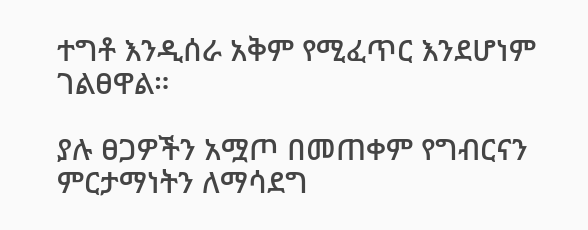ተግቶ እንዲሰራ አቅም የሚፈጥር እንደሆነም ገልፀዋል።

ያሉ ፀጋዎችን አሟጦ በመጠቀም የግብርናን ምርታማነትን ለማሳደግ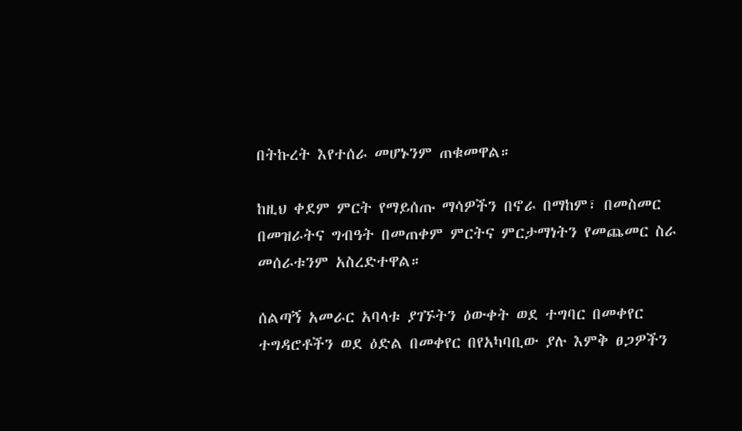በትኩረት እየተሰራ መሆኑንም ጠቁመዋል።

ከዚህ ቀደም ምርት የማይሰጡ ማሳዎችን በኖራ በማከም፣ በመስመር በመዝራትና ግብዓት በመጠቀም ምርትና ምርታማነትን የመጨመር ስራ መሰራቱንም አስረድተዋል።

ሰልጣኝ አመራር አባላቱ ያገኙትን ዕውቀት ወደ ተግባር በመቀየር ተግዳሮቶችን ወደ ዕድል በመቀየር በየአካባቢው ያሉ እምቅ ፀጋዎችን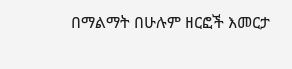በማልማት በሁሉም ዘርፎች እመርታ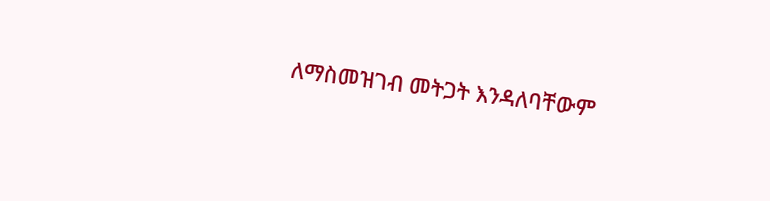ለማስመዝገብ መትጋት እንዳለባቸውም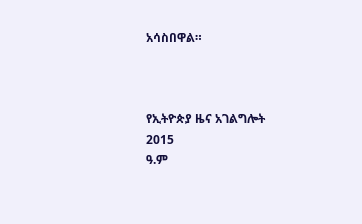አሳስበዋል።



የኢትዮጵያ ዜና አገልግሎት
2015
ዓ.ም